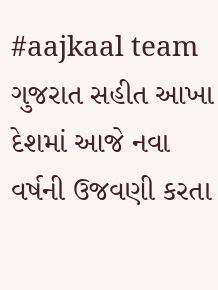#aajkaal team
ગુજરાત સહીત આખા દેશમાં આજે નવા વર્ષની ઉજવણી કરતા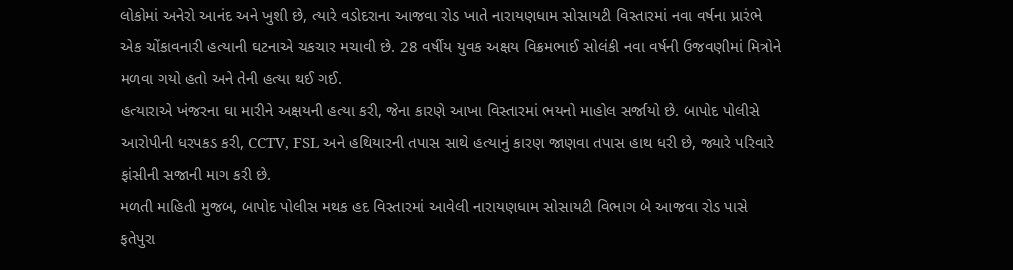લોકોમાં અનેરો આનંદ અને ખુશી છે, ત્યારે વડોદરાના આજવા રોડ ખાતે નારાયણધામ સોસાયટી વિસ્તારમાં નવા વર્ષના પ્રારંભે એક ચોંકાવનારી હત્યાની ઘટનાએ ચકચાર મચાવી છે. 28 વર્ષીય યુવક અક્ષય વિક્રમભાઈ સોલંકી નવા વર્ષની ઉજવણીમાં મિત્રોને મળવા ગયો હતો અને તેની હત્યા થઈ ગઈ.
હત્યારાએ ખંજરના ઘા મારીને અક્ષયની હત્યા કરી, જેના કારણે આખા વિસ્તારમાં ભયનો માહોલ સર્જાયો છે. બાપોદ પોલીસે આરોપીની ધરપકડ કરી, CCTV, FSL અને હથિયારની તપાસ સાથે હત્યાનું કારણ જાણવા તપાસ હાથ ધરી છે, જ્યારે પરિવારે ફાંસીની સજાની માગ કરી છે.
મળતી માહિતી મુજબ, બાપોદ પોલીસ મથક હદ વિસ્તારમાં આવેલી નારાયણધામ સોસાયટી વિભાગ બે આજવા રોડ પાસે ફતેપુરા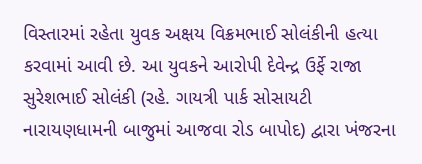વિસ્તારમાં રહેતા યુવક અક્ષય વિક્રમભાઈ સોલંકીની હત્યા કરવામાં આવી છે. આ યુવકને આરોપી દેવેન્દ્ર ઉર્ફે રાજા સુરેશભાઈ સોલંકી (રહે. ગાયત્રી પાર્ક સોસાયટી નારાયણધામની બાજુમાં આજવા રોડ બાપોદ) દ્વારા ખંજરના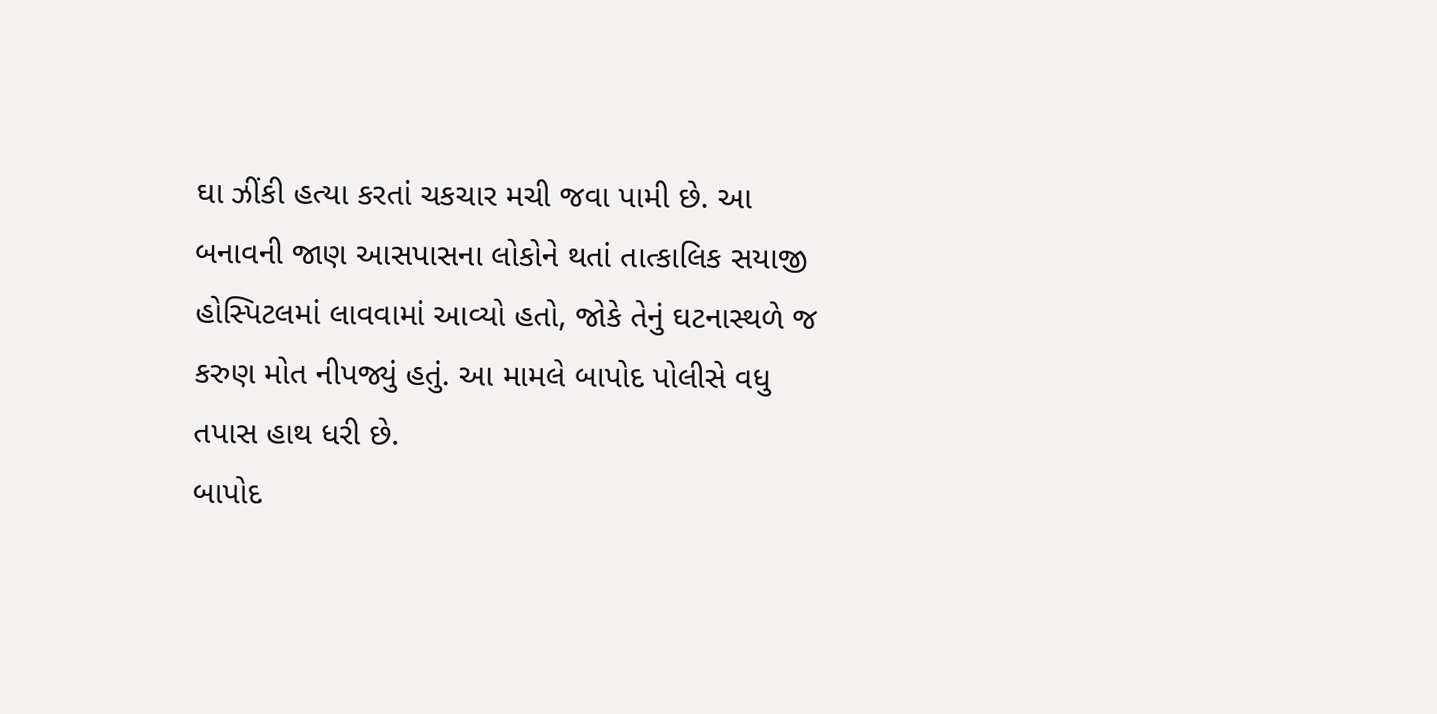ઘા ઝીંકી હત્યા કરતાં ચકચાર મચી જવા પામી છે. આ બનાવની જાણ આસપાસના લોકોને થતાં તાત્કાલિક સયાજી હોસ્પિટલમાં લાવવામાં આવ્યો હતો, જોકે તેનું ઘટનાસ્થળે જ કરુણ મોત નીપજ્યું હતું. આ મામલે બાપોદ પોલીસે વધુ તપાસ હાથ ધરી છે.
બાપોદ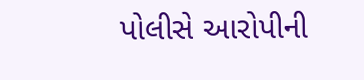પોલીસે આરોપીની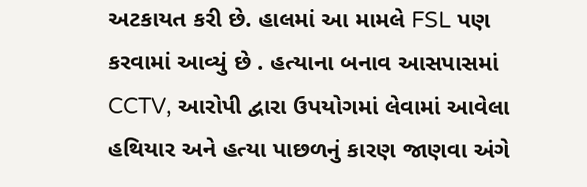અટકાયત કરી છે. હાલમાં આ મામલે FSL પણ કરવામાં આવ્યું છે . હત્યાના બનાવ આસપાસમાં CCTV, આરોપી દ્વારા ઉપયોગમાં લેવામાં આવેલા હથિયાર અને હત્યા પાછળનું કારણ જાણવા અંગે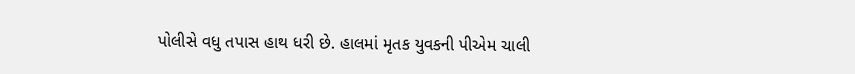પોલીસે વધુ તપાસ હાથ ધરી છે. હાલમાં મૃતક યુવકની પીએમ ચાલી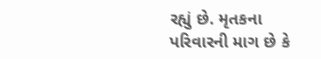રહ્યું છે. મૃતકના પરિવારની માગ છે કે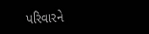પરિવારને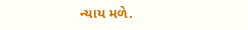ન્યાય મળે.